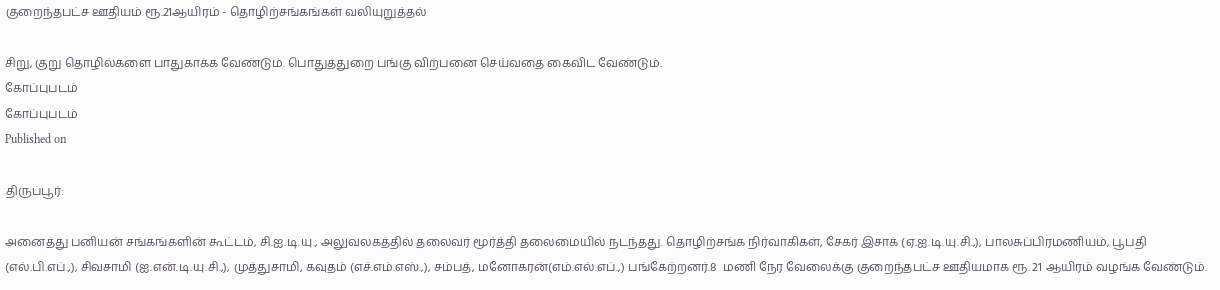குறைந்தபட்ச ஊதியம் ரூ.21ஆயிரம் - தொழிற்சங்கங்கள் வலியுறுத்தல்

சிறு, குறு தொழில்களை பாதுகாக்க வேண்டும். பொதுத்துறை பங்கு விற்பனை செய்வதை கைவிட வேண்டும்.
கோப்புபடம்
கோப்புபடம்
Published on

திருப்பூர்:

அனைத்து பனியன் சங்கங்களின் கூட்டம், சி.ஐ.டி.யு., அலுவலகத்தில் தலைவர் மூர்த்தி தலைமையில் நடந்தது. தொழிற்சங்க நிர்வாகிகள், சேகர் இசாக் (ஏ.ஐ.டி.யு.சி.,), பாலசுப்பிரமணியம், பூபதி (எல்.பி.எப்.,), சிவசாமி (ஐ.என்.டி.யு.சி.,), முத்துசாமி, கவுதம் (எச்.எம்.எஸ்.,), சம்பத், மனோகரன்(எம்.எல்.எப்.,) பங்கேற்றனர்.8  மணி நேர வேலைக்கு குறைந்தபட்ச ஊதியமாக ரூ. 21 ஆயிரம் வழங்க வேண்டும்.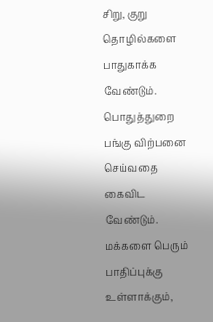சிறு, குறு தொழில்களை பாதுகாக்க வேண்டும். பொதுத்துறை பங்கு விற்பனை செய்வதை கைவிட வேண்டும். மக்களை பெரும் பாதிப்புக்கு உள்ளாக்கும்,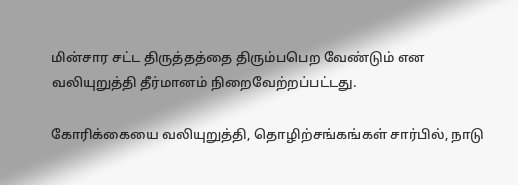மின்சார சட்ட திருத்தத்தை திரும்பபெற வேண்டும் என வலியுறுத்தி தீர்மானம் நிறைவேற்றப்பட்டது.

கோரிக்கையை வலியுறுத்தி, தொழிற்சங்கங்கள் சார்பில், நாடு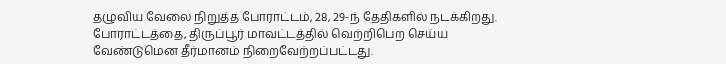தழுவிய வேலை நிறுத்த போராட்டம், 28, 29-ந் தேதிகளில் நடக்கிறது. போராட்டத்தை, திருப்பூர் மாவட்டத்தில் வெற்றிபெற செய்ய வேண்டுமென தீர்மானம் நிறைவேற்றப்பட்டது.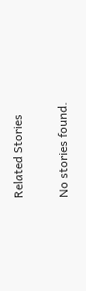Related Stories

No stories found.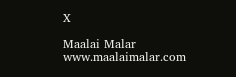X

Maalai Malar
www.maalaimalar.com